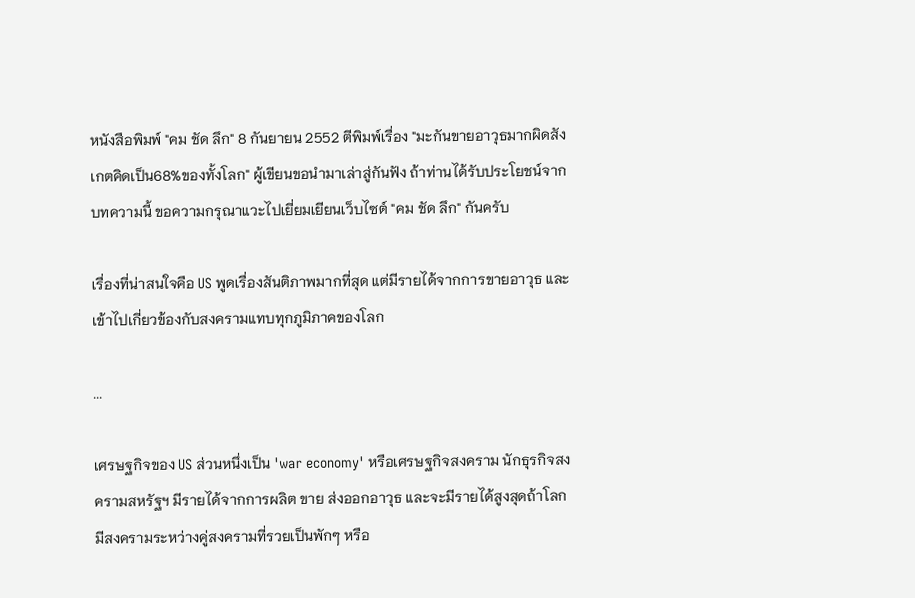หนังสือพิมพ์ "คม ชัด ลึก" 8 กันยายน 2552 ตีพิมพ์เรื่อง "มะกันขายอาวุธมากผิดสังเกตคิดเป็น68%ของทั้งโลก" ผู้เขียนขอนำมาเล่าสู่กันฟัง ถ้าท่านได้รับประโยชน์จากบทความนี้ ขอความกรุณาแวะไปเยี่ยมเยียนเว็บไซต์ "คม ชัด ลึก" กันครับ

เรื่องที่น่าสนใจคือ US พูดเรื่องสันติภาพมากที่สุด แต่มีรายได้จากการขายอาวุธ และเข้าไปเกี่ยวข้องกับสงครามแทบทุกภูมิภาคของโลก

...

เศรษฐกิจของ US ส่วนหนึ่งเป็น 'war economy' หรือเศรษฐกิจสงคราม นักธุรกิจสงครามสหรัฐฯ มีรายได้จากการผลิต ขาย ส่งออกอาวุธ และจะมีรายได้สูงสุดถ้าโลกมีสงครามระหว่างคู่สงครามที่รวยเป็นพักๆ หรือ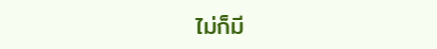ไม่ก็มี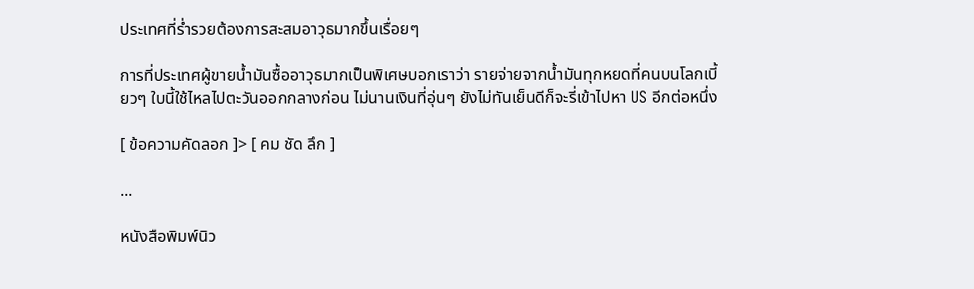ประเทศที่ร่ำรวยต้องการสะสมอาวุธมากขึ้นเรื่อยๆ

การที่ประเทศผู้ขายน้ำมันซื้ออาวุธมากเป็นพิเศษบอกเราว่า รายจ่ายจากน้ำมันทุกหยดที่คนบนโลกเบี้ยวๆ ใบนี้ใช้ไหลไปตะวันออกกลางก่อน ไม่นานเงินที่อุ่นๆ ยังไม่ทันเย็นดีก็จะรี่เข้าไปหา US อีกต่อหนึ่ง

[ ข้อความคัดลอก ]> [ คม ชัด ลึก ]

...

หนังสือพิมพ์นิว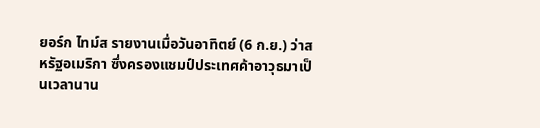ยอร์ก ไทม์ส รายงานเมื่อวันอาทิตย์ (6 ก.ย.) ว่าสหรัฐอเมริกา ซึ่งครองแชมป์ประเทศค้าอาวุธมาเป็นเวลานาน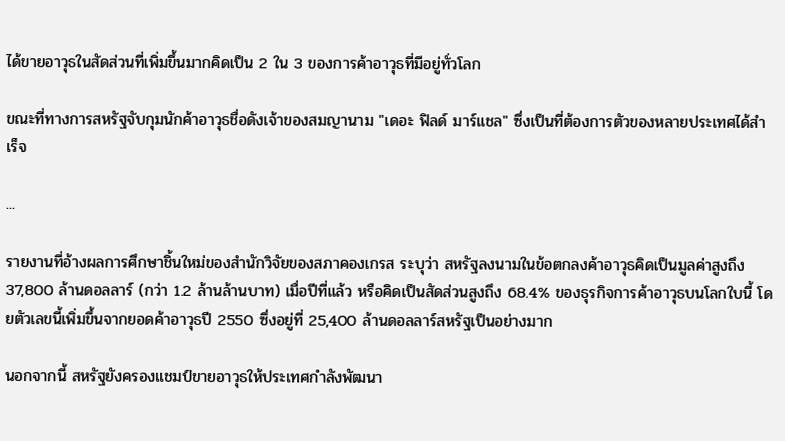ได้ขายอาวุธในสัดส่วนที่เพิ่มขึ้นมากคิดเป็น 2 ใน 3 ของการค้าอาวุธที่มีอยู่ทั่วโลก

ขณะที่ทางการสหรัฐจับกุมนักค้าอาวุธชื่อดังเจ้าของสมญานาม "เดอะ ฟิลด์ มาร์แชล" ซึ่งเป็นที่ต้องการตัวของหลายประเทศได้สำเร็จ

...

รายงานที่อ้างผลการศึกษาชิ้นใหม่ของสำนักวิจัยของสภาคองเกรส ระบุว่า สหรัฐลงนามในข้อตกลงค้าอาวุธคิดเป็นมูลค่าสูงถึง 37,800 ล้านดอลลาร์ (กว่า 1.2 ล้านล้านบาท) เมื่อปีที่แล้ว หรือคิดเป็นสัดส่วนสูงถึง 68.4% ของธุรกิจการค้าอาวุธบนโลกใบนี้ โดยตัวเลขนี้เพิ่มขึ้นจากยอดค้าอาวุธปี 2550 ซึ่งอยู่ที่ 25,400 ล้านดอลลาร์สหรัฐเป็นอย่างมาก

นอกจากนี้ สหรัฐยังครองแชมป์ขายอาวุธให้ประเทศกำลังพัฒนา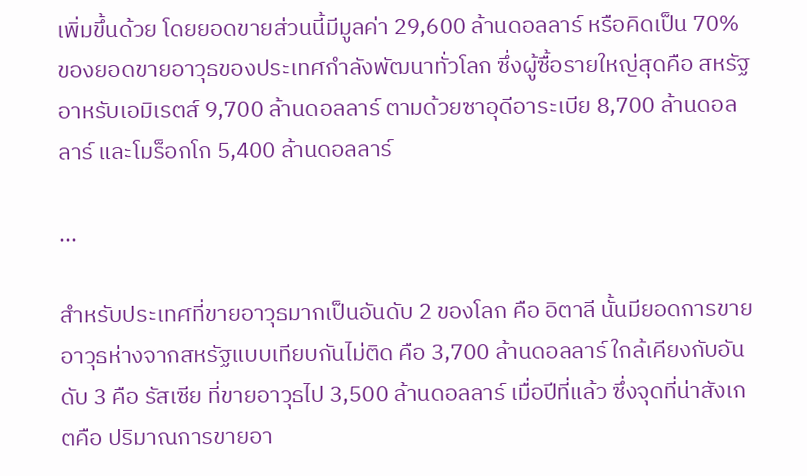เพิ่มขึ้นด้วย โดยยอดขายส่วนนี้มีมูลค่า 29,600 ล้านดอลลาร์ หรือคิดเป็น 70% ของยอดขายอาวุธของประเทศกำลังพัฒนาทั่วโลก ซึ่งผู้ซื้อรายใหญ่สุดคือ สหรัฐอาหรับเอมิเรตส์ 9,700 ล้านดอลลาร์ ตามด้วยซาอุดีอาระเบีย 8,700 ล้านดอลลาร์ และโมร็อกโก 5,400 ล้านดอลลาร์

...

สำหรับประเทศที่ขายอาวุธมากเป็นอันดับ 2 ของโลก คือ อิตาลี นั้นมียอดการขายอาวุธห่างจากสหรัฐแบบเทียบกันไม่ติด คือ 3,700 ล้านดอลลาร์ ใกล้เคียงกับอันดับ 3 คือ รัสเซีย ที่ขายอาวุธไป 3,500 ล้านดอลลาร์ เมื่อปีที่แล้ว ซึ่งจุดที่น่าสังเกตคือ ปริมาณการขายอา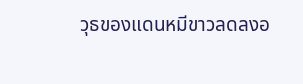วุธของแดนหมีขาวลดลงอ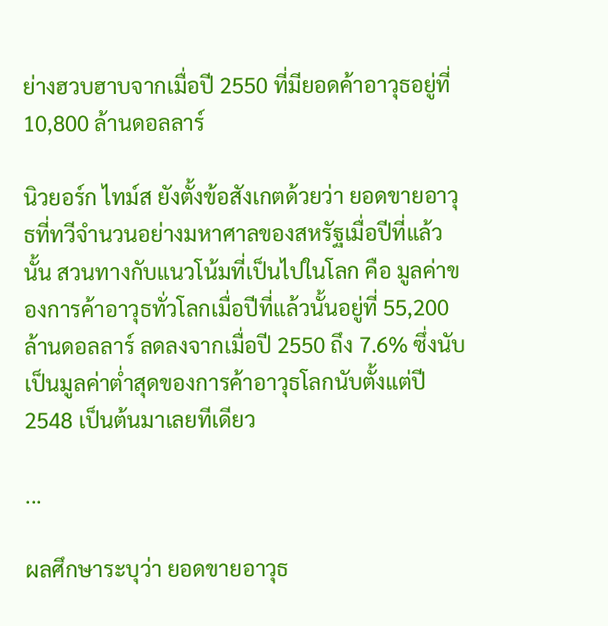ย่างฮวบฮาบจากเมื่อปี 2550 ที่มียอดค้าอาวุธอยู่ที่ 10,800 ล้านดอลลาร์

นิวยอร์ก ไทม์ส ยังตั้งข้อสังเกตด้วยว่า ยอดขายอาวุธที่ทวีจำนวนอย่างมหาศาลของสหรัฐเมื่อปีที่แล้วนั้น สวนทางกับแนวโน้มที่เป็นไปในโลก คือ มูลค่าของการค้าอาวุธทั่วโลกเมื่อปีที่แล้วนั้นอยู่ที่ 55,200 ล้านดอลลาร์ ลดลงจากเมื่อปี 2550 ถึง 7.6% ซึ่งนับเป็นมูลค่าต่ำสุดของการค้าอาวุธโลกนับตั้งแต่ปี 2548 เป็นต้นมาเลยทีเดียว

...

ผลศึกษาระบุว่า ยอดขายอาวุธ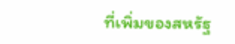ที่เพิ่มของสหรัฐ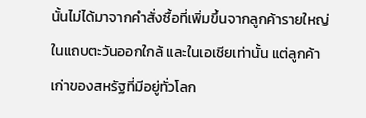นั้นไม่ได้มาจากคำสั่งซื้อที่เพิ่มขึ้นจากลูกค้ารายใหญ่ในแถบตะวันออกใกล้ และในเอเชียเท่านั้น แต่ลูกค้าเก่าของสหรัฐที่มีอยู่ทั่วโลก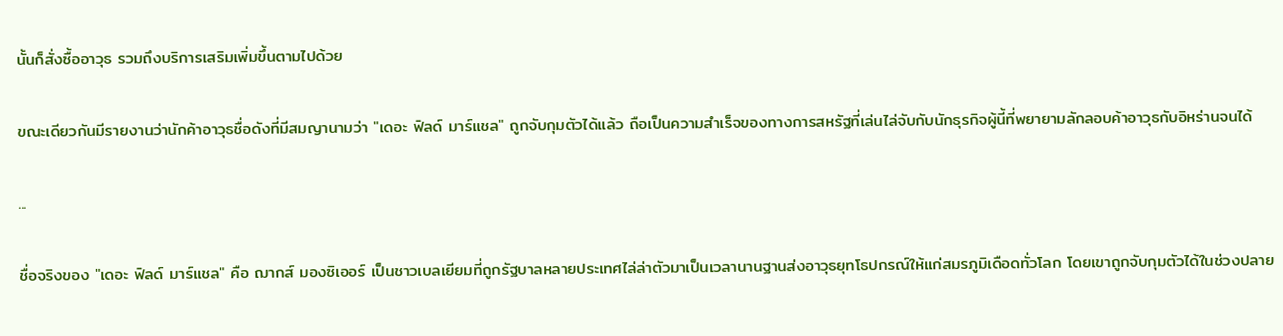นั้นก็สั่งซื้ออาวุธ รวมถึงบริการเสริมเพิ่มขึ้นตามไปด้วย

ขณะเดียวกันมีรายงานว่านักค้าอาวุธชื่อดังที่มีสมญานามว่า "เดอะ ฟิลด์ มาร์แชล" ถูกจับกุมตัวได้แล้ว ถือเป็นความสำเร็จของทางการสหรัฐที่เล่นไล่จับกับนักธุรกิจผู้นี้ที่พยายามลักลอบค้าอาวุธกับอิหร่านจนได้

...

ชื่อจริงของ "เดอะ ฟิลด์ มาร์แชล" คือ ฌากส์ มองซิเออร์ เป็นชาวเบลเยียมที่ถูกรัฐบาลหลายประเทศไล่ล่าตัวมาเป็นเวลานานฐานส่งอาวุธยุทโธปกรณ์ให้แก่สมรภูมิเดือดทั่วโลก โดยเขาถูกจับกุมตัวได้ในช่วงปลาย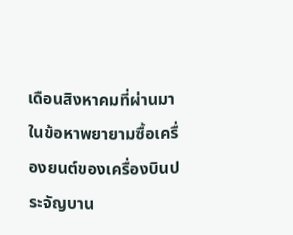เดือนสิงหาคมที่ผ่านมาในข้อหาพยายามซื้อเครื่องยนต์ของเครื่องบินประจัญบาน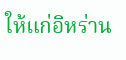ให้แก่อิหร่าน